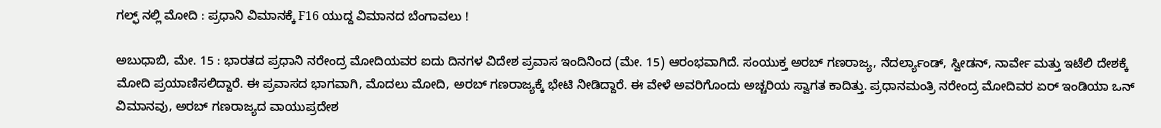ಗಲ್ಫ್ ನಲ್ಲಿ ಮೋದಿ : ಪ್ರಧಾನಿ ವಿಮಾನಕ್ಕೆ F16 ಯುದ್ದ ವಿಮಾನದ ಬೆಂಗಾವಲು !

ಅಬುಧಾಬಿ, ಮೇ. 15 : ಭಾರತದ ಪ್ರಧಾನಿ ನರೇಂದ್ರ ಮೋದಿಯವರ ಐದು ದಿನಗಳ ವಿದೇಶ ಪ್ರವಾಸ ಇಂದಿನಿಂದ (ಮೇ. 15) ಆರಂಭವಾಗಿದೆ. ಸಂಯುಕ್ತ ಅರಬ್ ಗಣರಾಜ್ಯ, ನೆದರ್ಲ್ಯಾಂಡ್, ಸ್ವೀಡನ್, ನಾರ್ವೇ ಮತ್ತು ಇಟೆಲಿ ದೇಶಕ್ಕೆ ಮೋದಿ ಪ್ರಯಾಣಿಸಲಿದ್ದಾರೆ. ಈ ಪ್ರವಾಸದ ಭಾಗವಾಗಿ, ಮೊದಲು ಮೋದಿ, ಅರಬ್ ಗಣರಾಜ್ಯಕ್ಕೆ ಭೇಟಿ ನೀಡಿದ್ದಾರೆ. ಈ ವೇಳೆ ಅವರಿಗೊಂದು ಅಚ್ಚರಿಯ ಸ್ವಾಗತ ಕಾದಿತ್ತು. ಪ್ರಧಾನಮಂತ್ರಿ ನರೇಂದ್ರ ಮೋದಿವರ ಏರ್ ಇಂಡಿಯಾ ಒನ್ ವಿಮಾನವು, ಅರಬ್ ಗಣರಾಜ್ಯದ ವಾಯುಪ್ರದೇಶ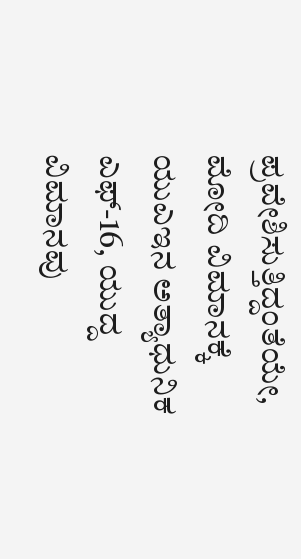ಪ್ರವೇಶಿಸುತ್ತಿದ್ದಂತೆಯೇ, ಮೋದಿ ವಿಮಾನಕ್ಕೆ ಯುಎಇನ ಅತ್ಯಾಧುನಿಕ ಎಫ್-16, ಯುದ್ದ ವಿಮಾನವು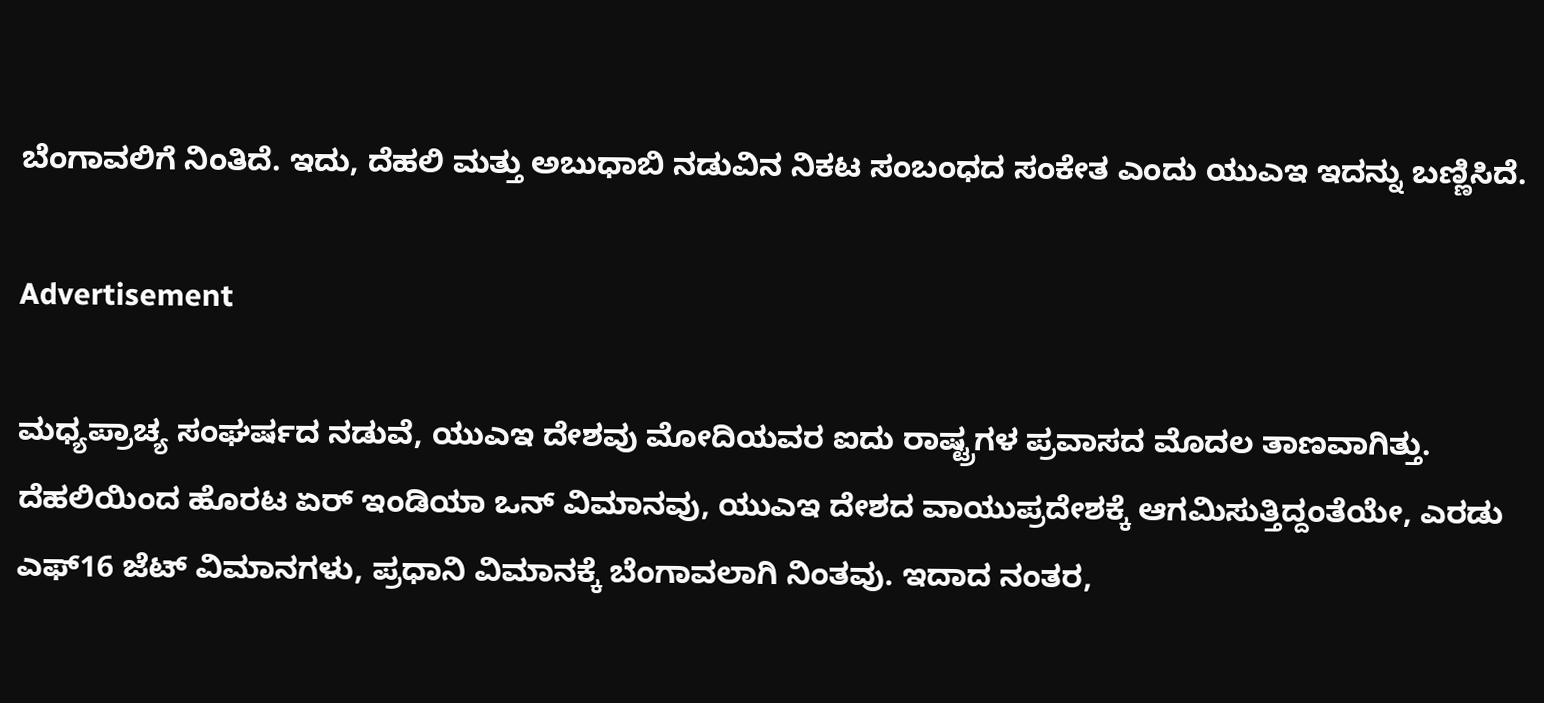ಬೆಂಗಾವಲಿಗೆ ನಿಂತಿದೆ. ಇದು, ದೆಹಲಿ ಮತ್ತು ಅಬುಧಾಬಿ ನಡುವಿನ ನಿಕಟ ಸಂಬಂಧದ ಸಂಕೇತ ಎಂದು ಯುಎಇ ಇದನ್ನು ಬಣ್ಣಿಸಿದೆ.

Advertisement

ಮಧ್ಯಪ್ರಾಚ್ಯ ಸಂಘರ್ಷದ ನಡುವೆ, ಯುಎಇ ದೇಶವು ಮೋದಿಯವರ ಐದು ರಾಷ್ಟ್ರಗಳ ಪ್ರವಾಸದ ಮೊದಲ ತಾಣವಾಗಿತ್ತು. ದೆಹಲಿಯಿಂದ ಹೊರಟ ಏರ್ ಇಂಡಿಯಾ ಒನ್ ವಿಮಾನವು, ಯುಎಇ ದೇಶದ ವಾಯುಪ್ರದೇಶಕ್ಕೆ ಆಗಮಿಸುತ್ತಿದ್ದಂತೆಯೇ, ಎರಡು ಎಫ್16 ಜೆಟ್ ವಿಮಾನಗಳು, ಪ್ರಧಾನಿ ವಿಮಾನಕ್ಕೆ ಬೆಂಗಾವಲಾಗಿ ನಿಂತವು. ಇದಾದ ನಂತರ,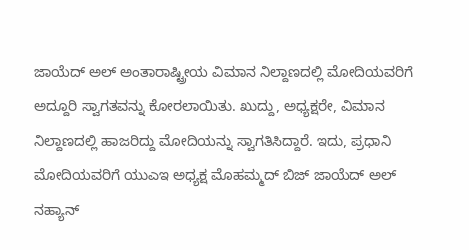ಜಾಯೆದ್ ಅಲ್ ಅಂತಾರಾಷ್ಟ್ರೀಯ ವಿಮಾನ ನಿಲ್ದಾಣದಲ್ಲಿ ಮೋದಿಯವರಿಗೆ ಅದ್ದೂರಿ ಸ್ವಾಗತವನ್ನು ಕೋರಲಾಯಿತು. ಖುದ್ದು, ಅಧ್ಯಕ್ಷರೇ, ವಿಮಾನ ನಿಲ್ದಾಣದಲ್ಲಿ ಹಾಜರಿದ್ದು ಮೋದಿಯನ್ನು ಸ್ವಾಗತಿಸಿದ್ದಾರೆ. ಇದು, ಪ್ರಧಾನಿ ಮೋದಿಯವರಿಗೆ ಯುಎಇ ಅಧ್ಯಕ್ಷ ಮೊಹಮ್ಮದ್ ಬಿಜ್ ಜಾಯೆದ್ ಅಲ್ ನಹ್ಯಾನ್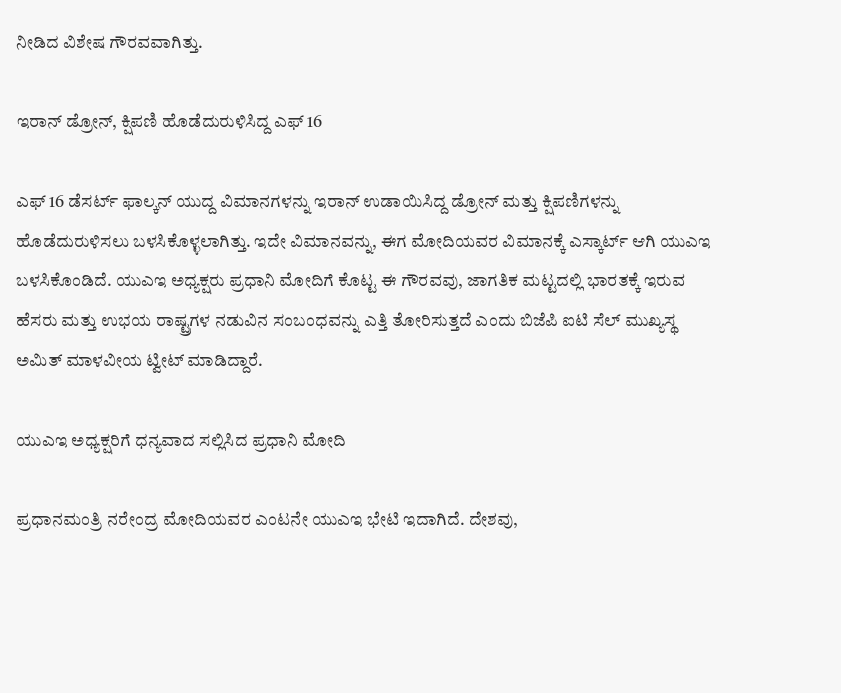ನೀಡಿದ ವಿಶೇಷ ಗೌರವವಾಗಿತ್ತು.

ಇರಾನ್ ಡ್ರೋನ್, ಕ್ಷಿಪಣಿ ಹೊಡೆದುರುಳಿಸಿದ್ದ ಎಫ್ 16

ಎಫ್ 16 ಡೆಸರ್ಟ್ ಫಾಲ್ಕನ್ ಯುದ್ದ ವಿಮಾನಗಳನ್ನು ಇರಾನ್ ಉಡಾಯಿಸಿದ್ದ ಡ್ರ‍ೋನ್ ಮತ್ತು ಕ್ಷಿಪಣಿಗಳನ್ನು ಹೊಡೆದುರುಳಿಸಲು ಬಳಸಿಕೊಳ್ಳಲಾಗಿತ್ತು. ಇದೇ ವಿಮಾನವನ್ನು, ಈಗ ಮೋದಿಯವರ ವಿಮಾನಕ್ಕೆ ಎಸ್ಕಾರ್ಟ್ ಆಗಿ ಯುಎಇ ಬಳಸಿಕೊಂಡಿದೆ. ಯುಎಇ ಅಧ್ಯಕ್ಷರು ಪ್ರಧಾನಿ ಮೋದಿಗೆ ಕೊಟ್ಟ ಈ ಗೌರವವು, ಜಾಗತಿಕ ಮಟ್ಟದಲ್ಲಿ ಭಾರತಕ್ಕೆ ಇರುವ ಹೆಸರು ಮತ್ತು ಉಭಯ ರಾಷ್ಟ್ರಗಳ ನಡುವಿನ ಸಂಬಂಧವನ್ನು ಎತ್ತಿ ತೋರಿಸುತ್ತದೆ ಎಂದು ಬಿಜೆಪಿ ಐಟಿ ಸೆಲ್ ಮುಖ್ಯಸ್ಥ ಅಮಿತ್ ಮಾಳವೀಯ ಟ್ವೀಟ್ ಮಾಡಿದ್ದಾರೆ.

ಯುಎಇ ಅಧ್ಯಕ್ಷರಿಗೆ ಧನ್ಯವಾದ ಸಲ್ಲಿಸಿದ ಪ್ರಧಾನಿ ಮೋದಿ

ಪ್ರಧಾನಮಂತ್ರಿ ನರೇಂದ್ರ ಮೋದಿಯವರ ಎಂಟನೇ ಯುಎಇ ಭೇಟಿ ಇದಾಗಿದೆ. ದೇಶವು,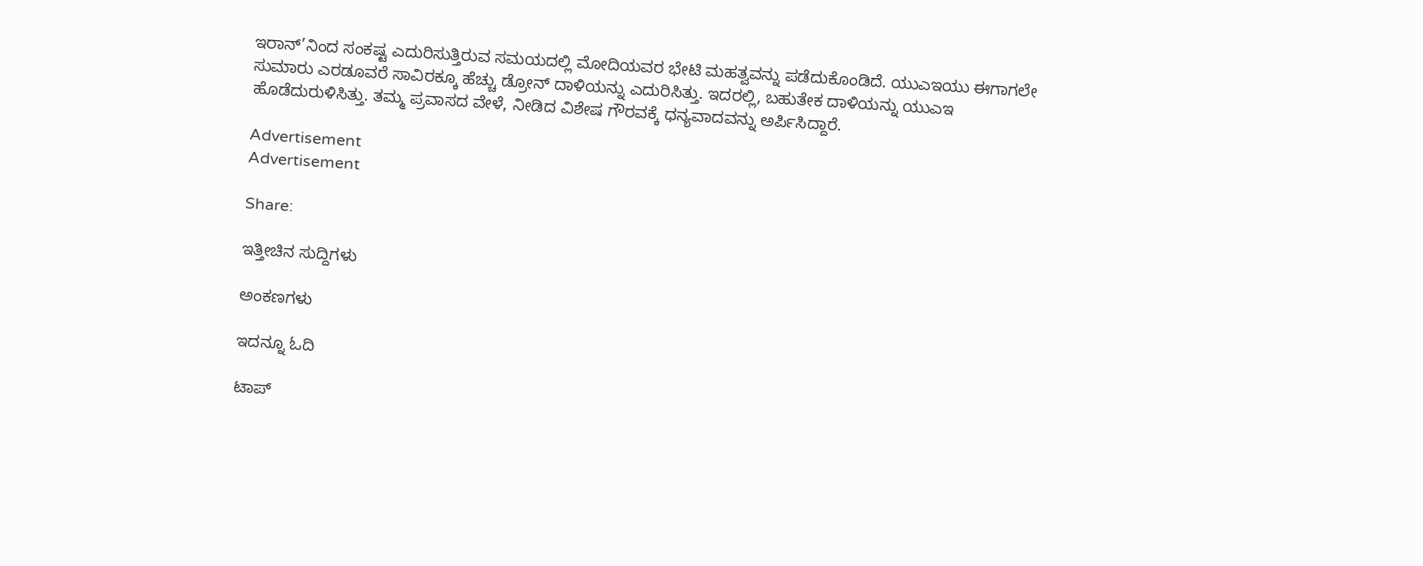ಇರಾನ್’ನಿಂದ ಸಂಕಷ್ಟ ಎದುರಿಸುತ್ತಿರುವ ಸಮಯದಲ್ಲಿ ಮೋದಿಯವರ ಭೇಟಿ ಮಹತ್ವವನ್ನು ಪಡೆದುಕೊಂಡಿದೆ. ಯುಎಇಯು ಈಗಾಗಲೇ ಸುಮಾರು ಎರಡೂವರೆ ಸಾವಿರಕ್ಕೂ ಹೆಚ್ಚು ಡ್ರೋನ್ ದಾಳಿಯನ್ನು ಎದುರಿಸಿತ್ತು. ಇದರಲ್ಲಿ, ಬಹುತೇಕ ದಾಳಿಯನ್ನು ಯುಎಇ ಹೊಡೆದುರುಳಿಸಿತ್ತು. ತಮ್ಮ ಪ್ರವಾಸದ ವೇಳೆ, ನೀಡಿದ ವಿಶೇಷ ಗೌರವಕ್ಕೆ ಧನ್ಯವಾದವನ್ನು ಅರ್ಪಿಸಿದ್ದಾರೆ.

Advertisement
Advertisement

Share:

ಇತ್ತೀಚಿನ ಸುದ್ದಿಗಳು

ಅಂಕಣಗಳು

ಇದನ್ನೂ ಓದಿ

ಟಾಪ್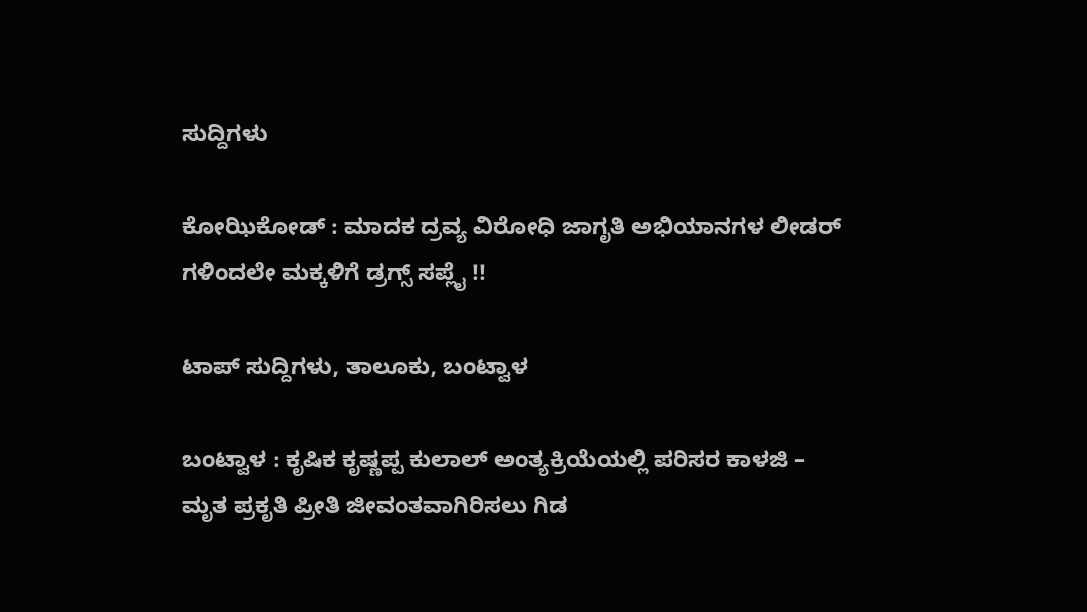ಸುದ್ದಿಗಳು

ಕೋಝಿಕೋಡ್ : ಮಾದಕ ದ್ರವ್ಯ ವಿರೋಧಿ ಜಾಗೃತಿ ಅಭಿಯಾನಗಳ ಲೀಡರ್ ಗಳಿಂದಲೇ ಮಕ್ಕಳಿಗೆ ಡ್ರಗ್ಸ್ ಸಪ್ಲೈ !!

ಟಾಪ್ ಸುದ್ದಿಗಳು, ತಾಲೂಕು, ಬಂಟ್ವಾಳ

ಬಂಟ್ವಾಳ : ಕೃಷಿಕ ಕೃಷ್ಣಪ್ಪ ಕುಲಾಲ್ ಅಂತ್ಯಕ್ರಿಯೆಯಲ್ಲಿ ಪರಿಸರ ಕಾಳಜಿ – ಮೃತ ಪ್ರಕೃತಿ ಪ್ರೀತಿ ಜೀವಂತವಾಗಿರಿಸಲು ಗಿಡ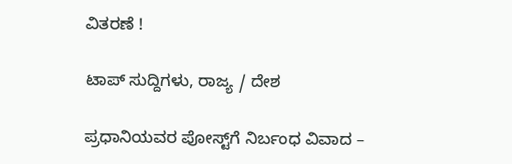ವಿತರಣೆ !

ಟಾಪ್ ಸುದ್ದಿಗಳು, ರಾಜ್ಯ / ದೇಶ

ಪ್ರಧಾನಿಯವರ ಪೋಸ್ಟ್‌ಗೆ ನಿರ್ಬಂಧ ವಿವಾದ –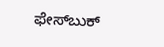ಫೇಸ್‌ಬುಕ್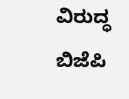ವಿರುದ್ಧ ಬಿಜೆಪಿ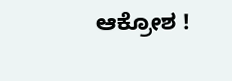ಆಕ್ರೋಶ !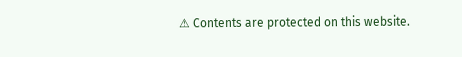⚠ Contents are protected on this website.